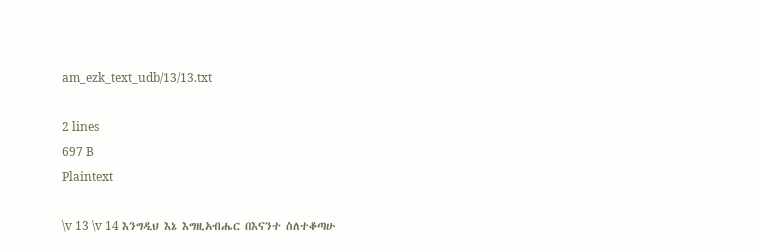am_ezk_text_udb/13/13.txt

2 lines
697 B
Plaintext

\v 13 \v 14 እንግዲህ እኔ እግዚአብሔር በእናንተ ስለተቆጣሁ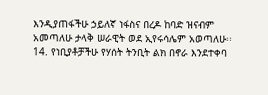እንዲያጠፋችሁ ኃይለኛ ነፋስና በረዶ ከባድ ዝናብም አመጣለሁ ታላቅ ሠራዊት ወደ ኢየሩሳሌም አወጣለሁ፡፡
14. የነቢያቶቻችሁ የሃሰት ትንቢት ልክ በኖራ እንደተቀባ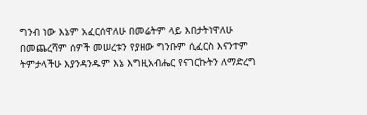ግንብ ነው እኔም አፈርሰዋለሁ በመሬትም ላይ እበታትነዋለሁ በመጨረሻም ሰዎች መሠረቱን የያዘው ግንቡም ሲፈርስ እናንተም ትምታላችሁ እያንዳንዱም እኔ እግዚአብሔር የናገርኩትን ለማድረግ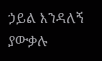ኃይል እንዳለኝ ያውቃሉ